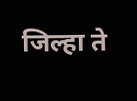जिल्हा ते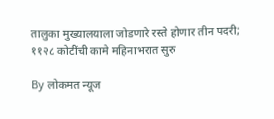तालुका मुख्यालयाला जोडणारे रस्ते होणार तीन पदरी; ११२८ कोटींची कामे महिनाभरात सुरु

By लोकमत न्यूज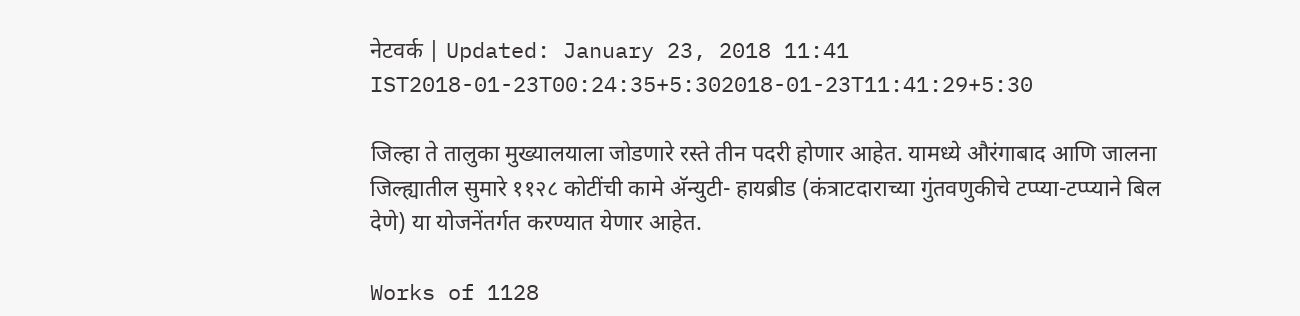नेटवर्क | Updated: January 23, 2018 11:41 IST2018-01-23T00:24:35+5:302018-01-23T11:41:29+5:30

जिल्हा ते तालुका मुख्यालयाला जोडणारे रस्ते तीन पदरी होणार आहेत. यामध्ये औरंगाबाद आणि जालना जिल्ह्यातील सुमारे ११२८ कोटींची कामे अ‍ॅन्युटी- हायब्रीड (कंत्राटदाराच्या गुंतवणुकीचे टप्प्या-टप्प्याने बिल देणे) या योजनेंतर्गत करण्यात येणार आहेत.

Works of 1128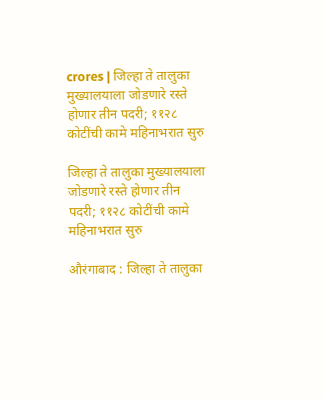crores | जिल्हा ते तालुका मुख्यालयाला जोडणारे रस्ते होणार तीन पदरी; ११२८ कोटींची कामे महिनाभरात सुरु

जिल्हा ते तालुका मुख्यालयाला जोडणारे रस्ते होणार तीन पदरी; ११२८ कोटींची कामे महिनाभरात सुरु

औरंगाबाद : जिल्हा ते तालुका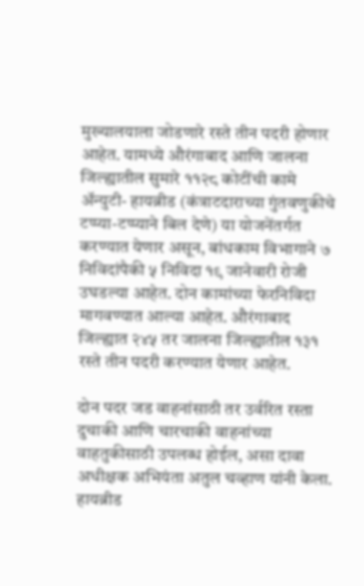मुख्यालयाला जोडणारे रस्ते तीन पदरी होणार आहेत. यामध्ये औरंगाबाद आणि जालना जिल्ह्यातील सुमारे ११२८ कोटींची कामे अ‍ॅन्युटी- हायब्रीड (कंत्राटदाराच्या गुंतवणुकीचे टप्प्या-टप्प्याने बिल देणे) या योजनेंतर्गत करण्यात येणार असून, बांधकाम विभागाने ७ निविदांपैकी ५ निविदा १९ जानेवारी रोजी उघडल्या आहेत. दोन कामांच्या फेरनिविदा मागवण्यात आल्या आहेत. औरंगाबाद जिल्ह्यात २४५ तर जालना जिल्ह्यातील १३१ रस्ते तीन पदरी करण्यात येणार आहेत.

दोन पदर जड वाहनांसाठी तर उर्वरित रस्ता दुचाकी आणि चारचाकी वाहनांच्या वाहतुकीसाठी उपलब्ध होईल, असा दावा अधीक्षक अभियंता अतुल चव्हाण यांनी केला. हायब्रीड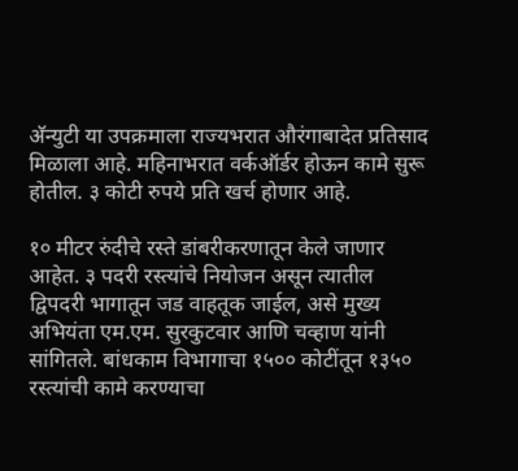अ‍ॅन्युटी या उपक्रमाला राज्यभरात औरंगाबादेत प्रतिसाद मिळाला आहे. महिनाभरात वर्कऑर्डर होऊन कामे सुरू होतील. ३ कोटी रुपये प्रति खर्च होणार आहे.

१० मीटर रुंदीचे रस्ते डांबरीकरणातून केले जाणार आहेत. ३ पदरी रस्त्यांचे नियोजन असून त्यातील द्विपदरी भागातून जड वाहतूक जाईल, असे मुख्य अभियंता एम.एम. सुरकुटवार आणि चव्हाण यांनी सांगितले. बांधकाम विभागाचा १५०० कोटींतून १३५० रस्त्यांची कामे करण्याचा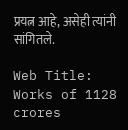प्रयत्न आहे, असेही त्यांनी सांगितले.

Web Title: Works of 1128 crores